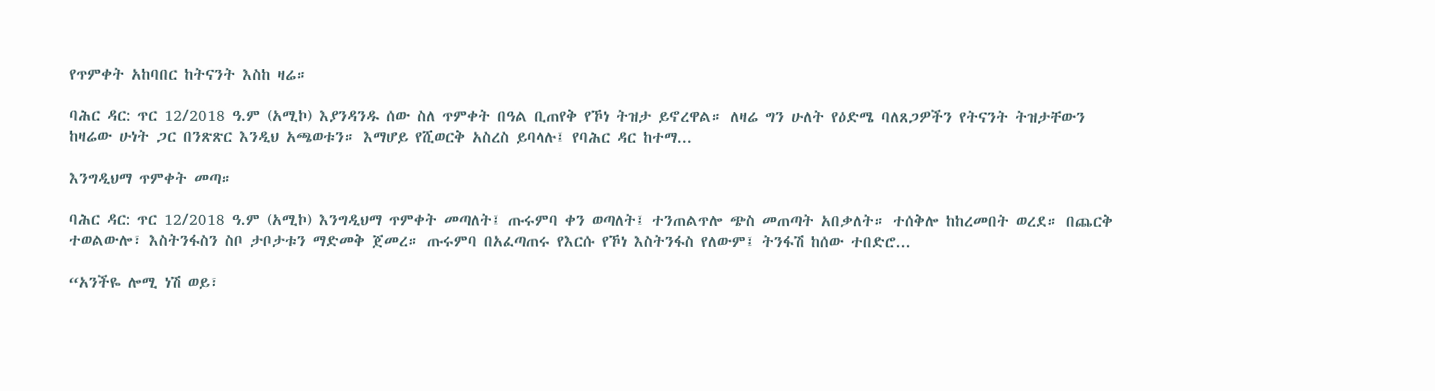የጥምቀት አከባበር ከትናንት እስከ ዛሬ።

ባሕር ዳር: ጥር 12/2018 ዓ.ም (አሚኮ) እያንዳንዱ ሰው ስለ ጥምቀት በዓል ቢጠየቅ የኾነ ትዝታ ይኖረዋል። ለዛሬ ግን ሁለት የዕድሜ ባለጸጋዎችን የትናንት ትዝታቸውን ከዛሬው ሁነት ጋር በንጽጽር እንዲህ አጫወቱን። እማሆይ የሺወርቅ አስረስ ይባላሉ፤ የባሕር ዳር ከተማ...

እንግዲህማ ጥምቀት መጣ።

ባሕር ዳር: ጥር 12/2018 ዓ.ም (አሚኮ) እንግዲህማ ጥምቀት መጣለት፤ ጡሩምባ ቀን ወጣለት፤ ተንጠልጥሎ ጭስ መጠጣት አበቃለት። ተሰቅሎ ከከረመበት ወረደ። በጨርቅ ተወልውሎ፣ እስትንፋስን ስቦ ታቦታቱን ማድመቅ ጀመረ። ጡሩምባ በአፈጣጠሩ የእርሱ የኾነ እስትንፋስ የለውም፤ ትንፋሽ ከሰው ተበድሮ...

“አንችዬ ሎሚ ነሽ ወይ፣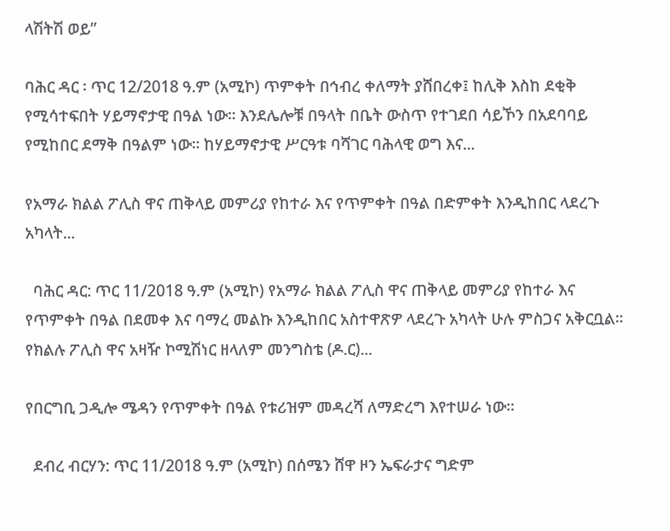ላሽትሽ ወይ”

ባሕር ዳር ፡ ጥር 12/2018 ዓ.ም (አሚኮ) ጥምቀት በኅብረ ቀለማት ያሸበረቀ፤ ከሊቅ እስከ ደቂቅ የሚሳተፍበት ሃይማኖታዊ በዓል ነው። እንደሌሎቹ በዓላት በቤት ውስጥ የተገደበ ሳይኾን በአደባባይ የሚከበር ደማቅ በዓልም ነው። ከሃይማኖታዊ ሥርዓቱ ባሻገር ባሕላዊ ወግ እና...

የአማራ ክልል ፖሊስ ዋና ጠቅላይ መምሪያ የከተራ እና የጥምቀት በዓል በድምቀት እንዲከበር ላደረጉ አካላት...

  ባሕር ዳር: ጥር 11/2018 ዓ.ም (አሚኮ) የአማራ ክልል ፖሊስ ዋና ጠቅላይ መምሪያ የከተራ እና የጥምቀት በዓል በደመቀ እና ባማረ መልኩ እንዲከበር አስተዋጽዎ ላደረጉ አካላት ሁሉ ምስጋና አቅርቧል። የክልሉ ፖሊስ ዋና አዛዥ ኮሚሽነር ዘላለም መንግስቴ (ዶ.ር)...

የበርግቢ ጋዲሎ ሜዳን የጥምቀት በዓል የቱሪዝም መዳረሻ ለማድረግ እየተሠራ ነው።

  ደብረ ብርሃን: ጥር 11/2018 ዓ.ም (አሚኮ) በሰሜን ሸዋ ዞን ኤፍራታና ግድም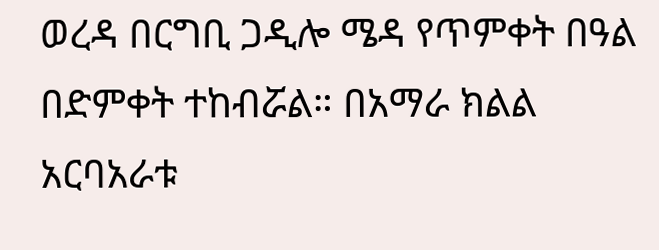ወረዳ በርግቢ ጋዲሎ ሜዳ የጥምቀት በዓል በድምቀት ተከብሯል። በአማራ ክልል አርባአራቱ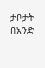ታቦታት በአንድ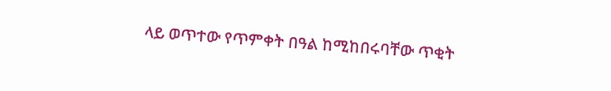ላይ ወጥተው የጥምቀት በዓል ከሚከበሩባቸው ጥቂት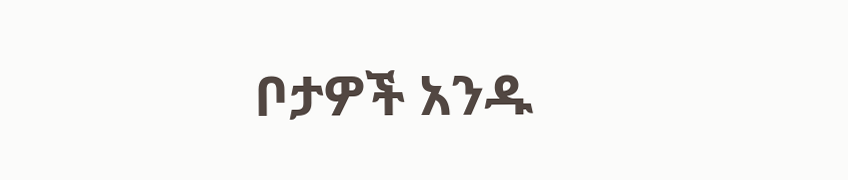ቦታዎች አንዱ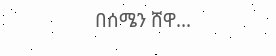በሰሜን ሸዋ...